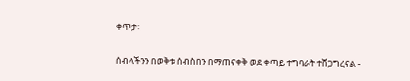ቀጥታ፡

ሰብላችንን በወቅቱ ሰብስበን በማጠናቀቅ ወደ ቀጣይ ተግባራት ተሸጋግረናል -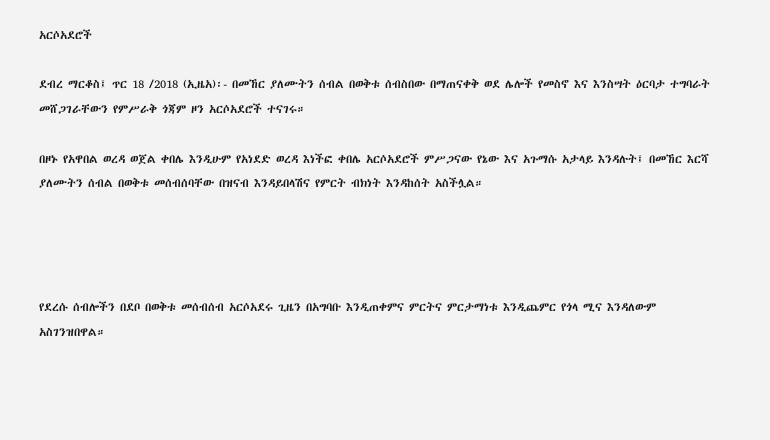አርሶአደሮች

ደብረ ማርቆስ፤ ጥር 18 /2018 (ኢዜአ)፡- በመኸር ያለሙትን ሰብል በወቅቱ ሰብስበው በማጠናቀቅ ወደ ሌሎች የመስኖ እና እንስሣት ዕርባታ ተግባራት መሸጋገራቸውን የምሥራቅ ጎጃም ዞን አርሶአደሮች ተናገሩ።

በዞኑ የአዋበል ወረዳ ወጀል ቀበሌ እንዲሁም የአነደድ ወረዳ እነችፎ ቀበሌ አርሶአደሮች ምሥጋናው የኔው እና አጉማሱ አታላይ እንዳሉት፤ በመኸር እርሻ ያለሙትን ሰብል በወቅቱ መሰብሰባቸው በዝናብ እንዳይበላሽና የምርት ብክነት እንዳከሰት አስችሏል።




የደረሱ ሰብሎችን በደቦ በወቅቱ መሰብሰብ አርሶአደሩ ጊዜን በአግባቡ እንዲጠቀምና ምርትና ምርታማነቱ እንዲጨምር የጎላ ሚና እንዳለውም አስገንዝበዋል።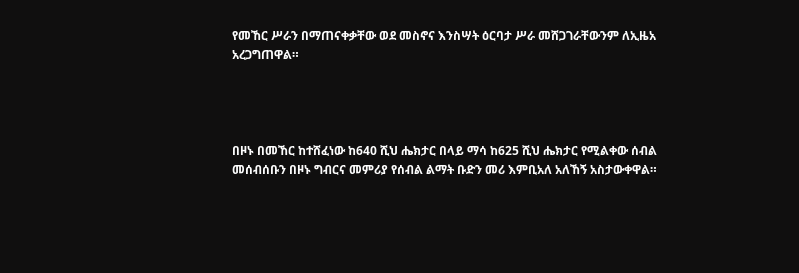የመኸር ሥራን በማጠናቀቃቸው ወደ መስኖና እንስሣት ዕርባታ ሥራ መሸጋገራቸውንም ለኢዜአ አረጋግጠዋል።




በዞኑ በመኸር ከተሸፈነው ከ640 ሺህ ሔክታር በላይ ማሳ ከ625 ሺህ ሔክታር የሚልቀው ሰብል መሰብሰቡን በዞኑ ግብርና መምሪያ የሰብል ልማት ቡድን መሪ እምቢአለ አለኸኝ አስታውቀዋል።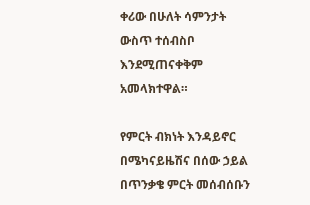ቀሪው በሁለት ሳምንታት ውስጥ ተሰብስቦ እንደሚጠናቀቅም አመላክተዋል።

የምርት ብክነት እንዳይኖር በሜካናይዜሽና በሰው ኃይል በጥንቃቄ ምርት መሰብሰቡን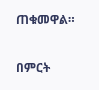ጠቁመዋል።

በምርት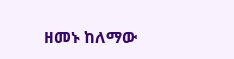ዘመኑ ከለማው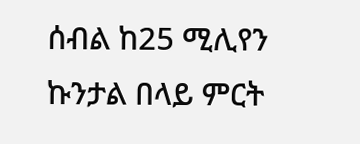ሰብል ከ25 ሚሊየን ኩንታል በላይ ምርት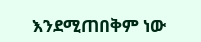እንደሚጠበቅም ነው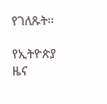የገለጹት።

የኢትዮጵያ ዜና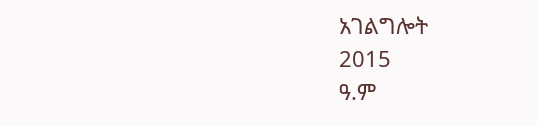አገልግሎት
2015
ዓ.ም